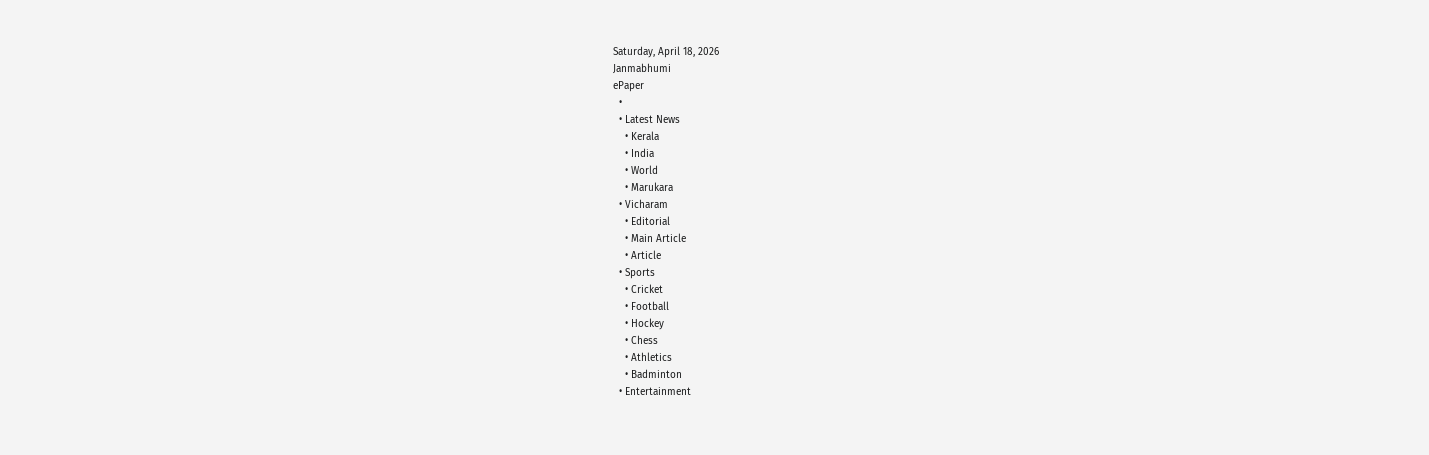Saturday, April 18, 2026
Janmabhumi
ePaper
  •
  • Latest News
    • Kerala
    • India
    • World
    • Marukara
  • Vicharam
    • Editorial
    • Main Article
    • Article
  • Sports
    • Cricket
    • Football
    • Hockey
    • Chess
    • Athletics
    • Badminton
  • Entertainment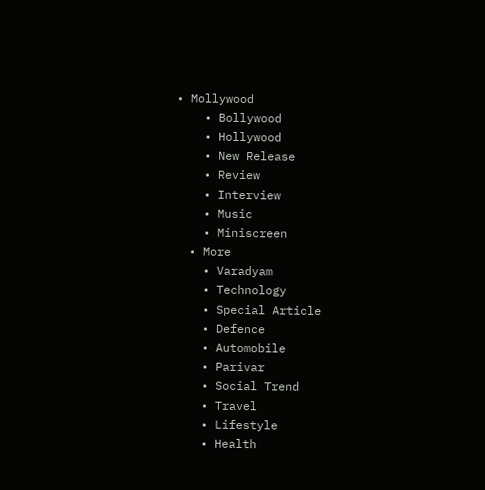• Mollywood
    • Bollywood
    • Hollywood
    • New Release
    • Review
    • Interview
    • Music
    • Miniscreen
  • More
    • Varadyam
    • Technology
    • Special Article
    • Defence
    • Automobile
    • Parivar
    • Social Trend
    • Travel
    • Lifestyle
    • Health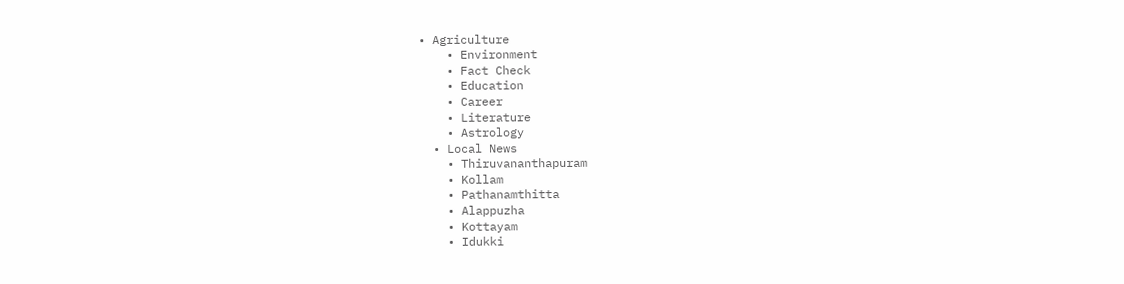• Agriculture
    • Environment
    • Fact Check
    • Education
    • Career
    • Literature
    • Astrology
  • Local News
    • Thiruvananthapuram
    • Kollam
    • Pathanamthitta
    • Alappuzha
    • Kottayam
    • Idukki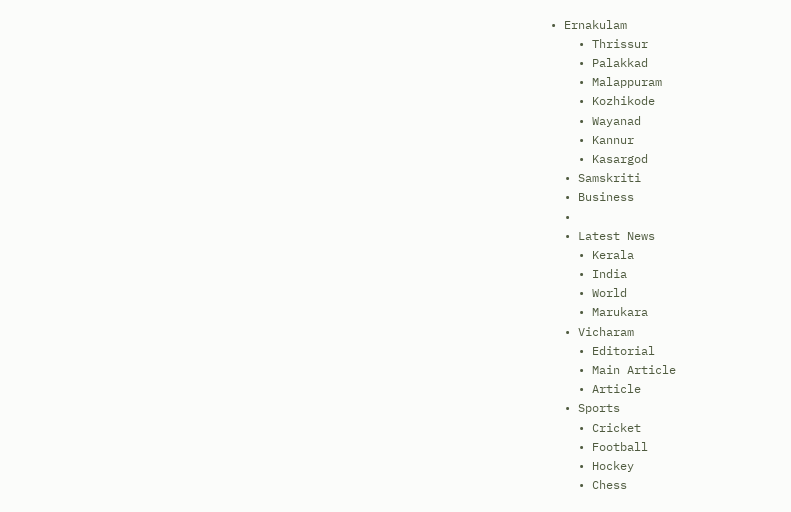• Ernakulam
    • Thrissur
    • Palakkad
    • Malappuram
    • Kozhikode
    • Wayanad
    • Kannur
    • Kasargod
  • Samskriti
  • Business
  •
  • Latest News
    • Kerala
    • India
    • World
    • Marukara
  • Vicharam
    • Editorial
    • Main Article
    • Article
  • Sports
    • Cricket
    • Football
    • Hockey
    • Chess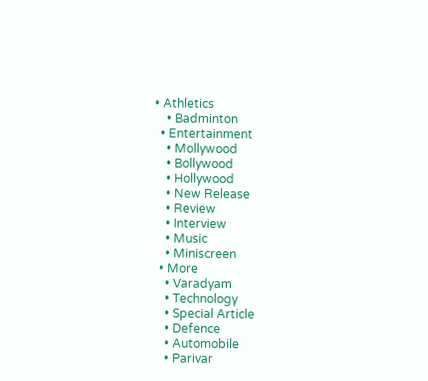• Athletics
    • Badminton
  • Entertainment
    • Mollywood
    • Bollywood
    • Hollywood
    • New Release
    • Review
    • Interview
    • Music
    • Miniscreen
  • More
    • Varadyam
    • Technology
    • Special Article
    • Defence
    • Automobile
    • Parivar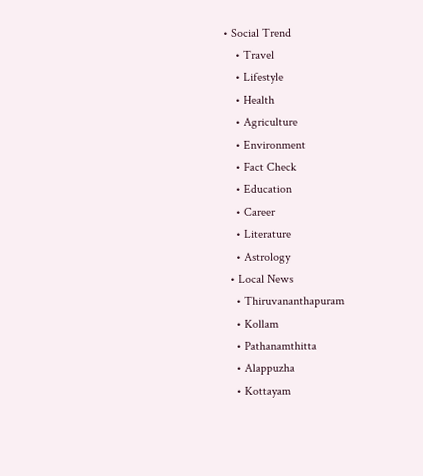• Social Trend
    • Travel
    • Lifestyle
    • Health
    • Agriculture
    • Environment
    • Fact Check
    • Education
    • Career
    • Literature
    • Astrology
  • Local News
    • Thiruvananthapuram
    • Kollam
    • Pathanamthitta
    • Alappuzha
    • Kottayam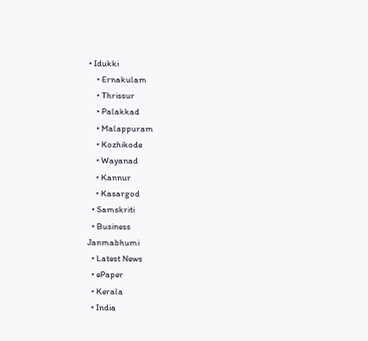• Idukki
    • Ernakulam
    • Thrissur
    • Palakkad
    • Malappuram
    • Kozhikode
    • Wayanad
    • Kannur
    • Kasargod
  • Samskriti
  • Business
Janmabhumi
  • Latest News
  • ePaper
  • Kerala
  • India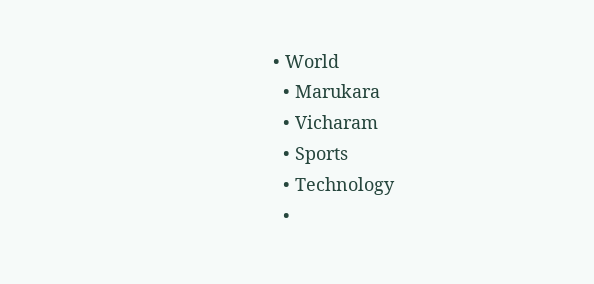• World
  • Marukara
  • Vicharam
  • Sports
  • Technology
  •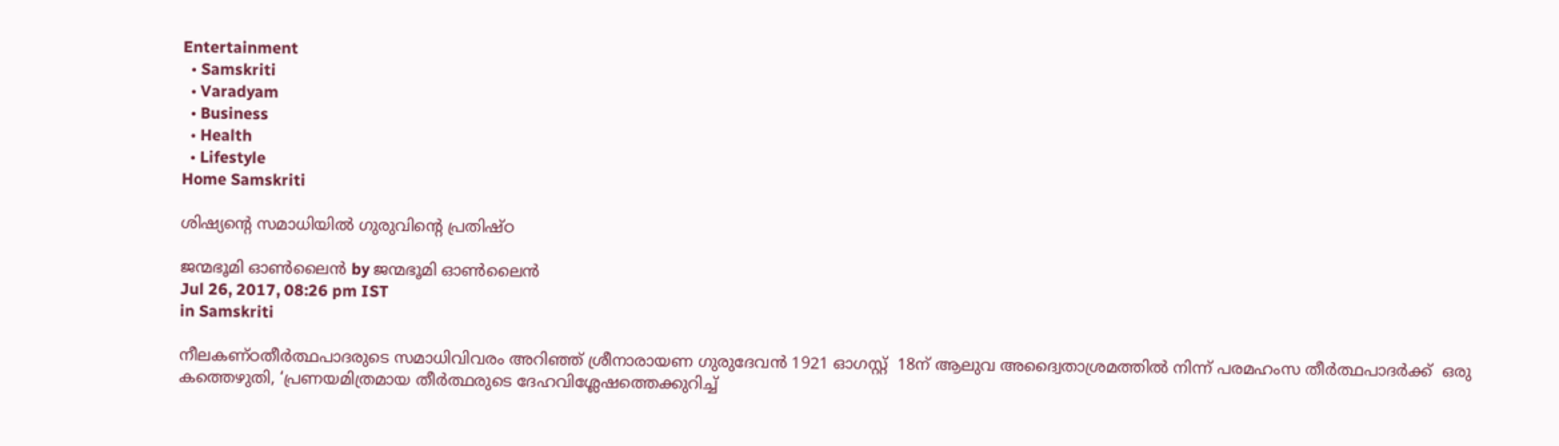Entertainment
  • Samskriti
  • Varadyam
  • Business
  • Health
  • Lifestyle
Home Samskriti

ശിഷ്യന്റെ സമാധിയില്‍ ഗുരുവിന്റെ പ്രതിഷ്ഠ

ജന്മഭൂമി ഓണ്‍ലൈന്‍ by ജന്മഭൂമി ഓണ്‍ലൈന്‍
Jul 26, 2017, 08:26 pm IST
in Samskriti

നീലകണ്ഠതീര്‍ത്ഥപാദരുടെ സമാധിവിവരം അറിഞ്ഞ് ശ്രീനാരായണ ഗുരുദേവന്‍ 1921 ഓഗസ്റ്റ്  18ന് ആലുവ അദ്വൈതാശ്രമത്തില്‍ നിന്ന് പരമഹംസ തീര്‍ത്ഥപാദര്‍ക്ക്  ഒരു കത്തെഴുതി, ‘പ്രണയമിത്രമായ തീര്‍ത്ഥരുടെ ദേഹവിശ്ലേഷത്തെക്കുറിച്ച്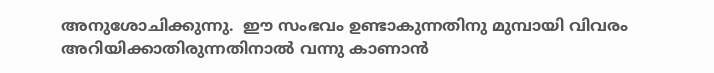അനുശോചിക്കുന്നു.  ഈ സംഭവം ഉണ്ടാകുന്നതിനു മുമ്പായി വിവരം അറിയിക്കാതിരുന്നതിനാല്‍ വന്നു കാണാന്‍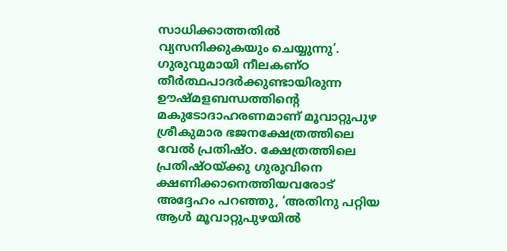സാധിക്കാത്തതില്‍ വ്യസനിക്കുകയും ചെയ്യുന്നു’. ഗുരുവുമായി നീലകണ്ഠ തീര്‍ത്ഥപാദര്‍ക്കുണ്ടായിരുന്ന ഊഷ്മളബന്ധത്തിന്റെ മകുടോദാഹരണമാണ് മൂവാറ്റുപുഴ ശ്രീകുമാര ഭജനക്ഷേത്രത്തിലെ വേല്‍ പ്രതിഷ്ഠ. ക്ഷേത്രത്തിലെ പ്രതിഷ്ഠയ്‌ക്കു ഗുരുവിനെ ക്ഷണിക്കാനെത്തിയവരോട് അദ്ദേഹം പറഞ്ഞു, ‘അതിനു പറ്റിയ ആള്‍ മൂവാറ്റുപുഴയില്‍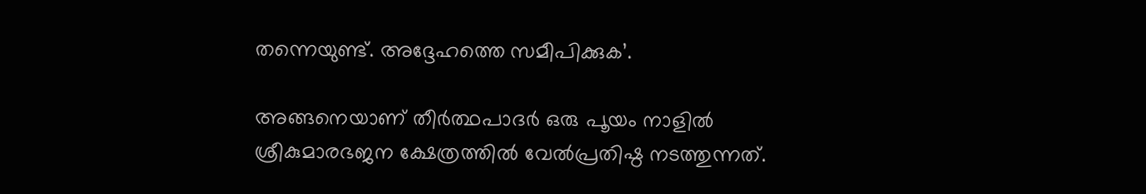തന്നെയുണ്ട്. അദ്ദേഹത്തെ സമീപിക്കുക’.

അങ്ങനെയാണ് തീര്‍ത്ഥപാദര്‍ ഒരു പൂയം നാളില്‍ ശ്രീകുമാരഭജന ക്ഷേത്രത്തില്‍ വേല്‍പ്രതിഷ്ഠ നടത്തുന്നത്.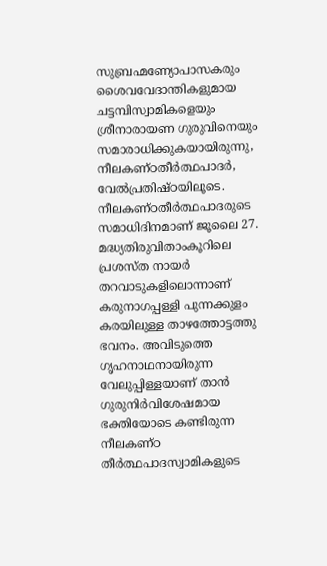സുബ്രഹ്മണ്യോപാസകരും ശൈവവേദാന്തികളുമായ ചട്ടമ്പിസ്വാമികളെയും ശ്രീനാരായണ ഗുരുവിനെയും സമാരാധിക്കുകയായിരുന്നു, നീലകണ്ഠതീര്‍ത്ഥപാദര്‍, വേല്‍പ്രതിഷ്ഠയിലൂടെ. നീലകണ്ഠതീര്‍ത്ഥപാദരുടെ സമാധിദിനമാണ് ജൂലൈ 27. മദ്ധ്യതിരുവിതാംകൂറിലെ പ്രശസ്ത നായര്‍ തറവാടുകളിലൊന്നാണ് കരുനാഗപ്പള്ളി പുന്നക്കുളം കരയിലുള്ള താഴത്തോട്ടത്തു ഭവനം. അവിടുത്തെ ഗൃഹനാഥനായിരുന്ന വേലുപ്പിള്ളയാണ് താന്‍ ഗുരുനിര്‍വിശേഷമായ ഭക്തിയോടെ കണ്ടിരുന്ന നീലകണ്ഠ തീര്‍ത്ഥപാദസ്വാമികളുടെ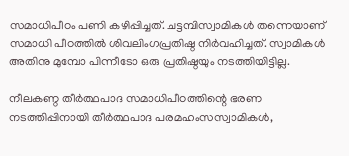സമാധിപീഠം പണി കഴിപ്പിച്ചത്. ചട്ടമ്പിസ്വാമികള്‍ തന്നെയാണ് സമാധി പീഠത്തില്‍ ശിവലിംഗപ്രതിഷ്ഠ നിര്‍വഹിച്ചത്. സ്വാമികള്‍ അതിനു മുമ്പോ പിന്നീടോ ഒരു പ്രതിഷ്ഠയും നടത്തിയിട്ടില്ല.

നീലകണ്ഠ തീര്‍ത്ഥപാദ സമാധിപീഠത്തിന്റെ ഭരണ നടത്തിപ്പിനായി തീര്‍ത്ഥപാദ പരമഹംസസ്വാമികള്‍,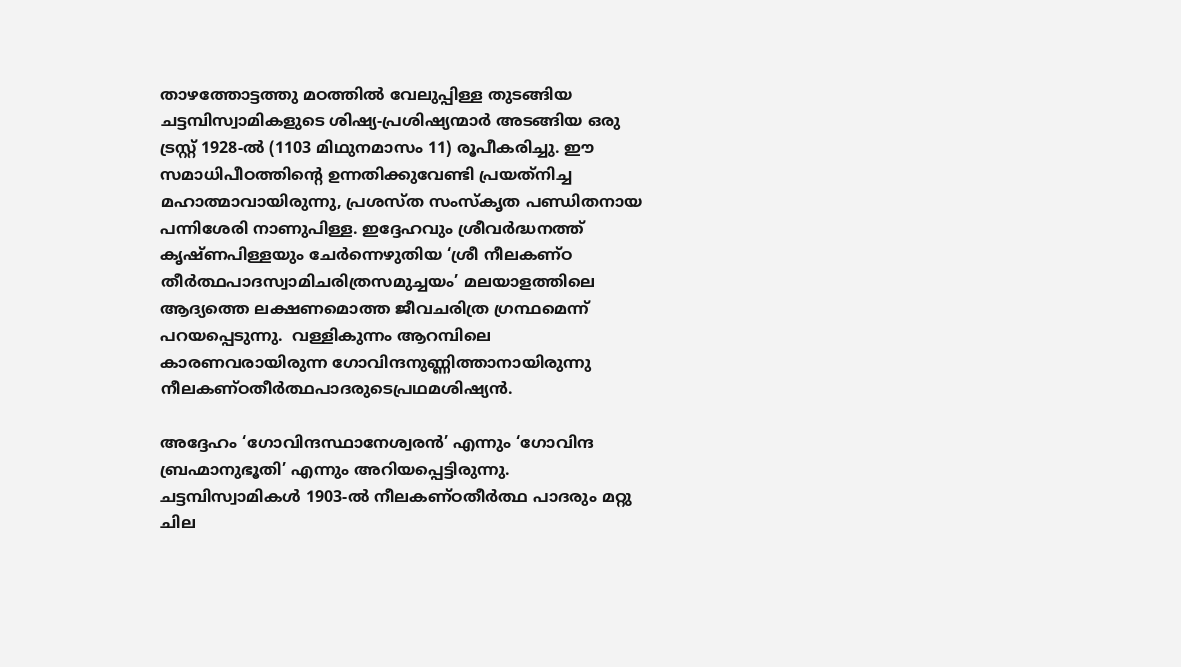താഴത്തോട്ടത്തു മഠത്തില്‍ വേലുപ്പിള്ള തുടങ്ങിയ ചട്ടമ്പിസ്വാമികളുടെ ശിഷ്യ-പ്രശിഷ്യന്മാര്‍ അടങ്ങിയ ഒരു ട്രസ്റ്റ് 1928-ല്‍ (1103 മിഥുനമാസം 11) രൂപീകരിച്ചു. ഈ സമാധിപീഠത്തിന്റെ ഉന്നതിക്കുവേണ്ടി പ്രയത്‌നിച്ച മഹാത്മാവായിരുന്നു, പ്രശസ്ത സംസ്‌കൃത പണ്ഡിതനായ പന്നിശേരി നാണുപിള്ള. ഇദ്ദേഹവും ശ്രീവര്‍ദ്ധനത്ത് കൃഷ്ണപിള്ളയും ചേര്‍ന്നെഴുതിയ ‘ശ്രീ നീലകണ്ഠ തീര്‍ത്ഥപാദസ്വാമിചരിത്രസമുച്ചയം’ മലയാളത്തിലെ ആദ്യത്തെ ലക്ഷണമൊത്ത ജീവചരിത്ര ഗ്രന്ഥമെന്ന് പറയപ്പെടുന്നു.  വള്ളികുന്നം ആറമ്പിലെ കാരണവരായിരുന്ന ഗോവിന്ദനുണ്ണിത്താനായിരുന്നു നീലകണ്ഠതീര്‍ത്ഥപാദരുടെപ്രഥമശിഷ്യന്‍.

അദ്ദേഹം ‘ഗോവിന്ദസ്ഥാനേശ്വരന്‍’ എന്നും ‘ഗോവിന്ദ ബ്രഹ്മാനുഭൂതി’ എന്നും അറിയപ്പെട്ടിരുന്നു. ചട്ടമ്പിസ്വാമികള്‍ 1903-ല്‍ നീലകണ്ഠതീര്‍ത്ഥ പാദരും മറ്റു ചില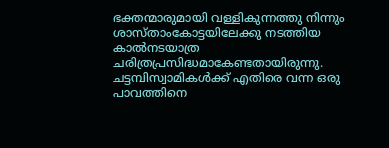ഭക്തന്മാരുമായി വള്ളികുന്നത്തു നിന്നും ശാസ്താംകോട്ടയിലേക്കു നടത്തിയ കാല്‍നടയാത്ര ചരിത്രപ്രസിദ്ധമാകേണ്ടതായിരുന്നു. ചട്ടമ്പിസ്വാമികള്‍ക്ക് എതിരെ വന്ന ഒരു പാവത്തിനെ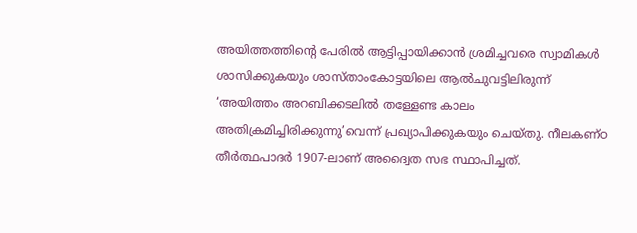അയിത്തത്തിന്റെ പേരില്‍ ആട്ടിപ്പായിക്കാന്‍ ശ്രമിച്ചവരെ സ്വാമികള്‍ ശാസിക്കുകയും ശാസ്താംകോട്ടയിലെ ആല്‍ചുവട്ടിലിരുന്ന് ‘അയിത്തം അറബിക്കടലില്‍ തള്ളേണ്ട കാലം അതിക്രമിച്ചിരിക്കുന്നു’വെന്ന് പ്രഖ്യാപിക്കുകയും ചെയ്തു. നീലകണ്ഠ തീര്‍ത്ഥപാദര്‍ 1907-ലാണ് അദ്വൈത സഭ സ്ഥാപിച്ചത്.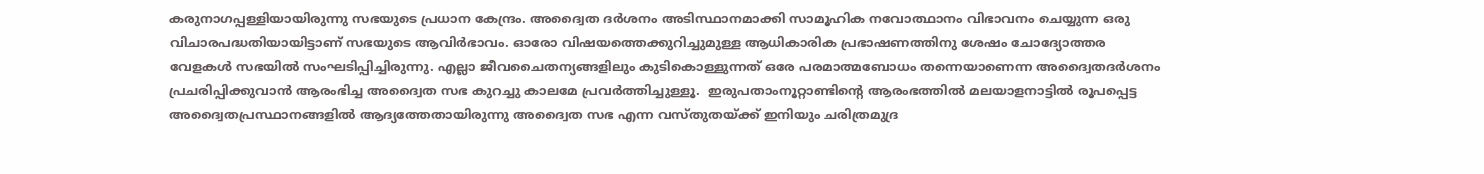കരുനാഗപ്പള്ളിയായിരുന്നു സഭയുടെ പ്രധാന കേന്ദ്രം. അദ്വൈത ദര്‍ശനം അടിസ്ഥാനമാക്കി സാമൂഹിക നവോത്ഥാനം വിഭാവനം ചെയ്യുന്ന ഒരു വിചാരപദ്ധതിയായിട്ടാണ് സഭയുടെ ആവിര്‍ഭാവം. ഓരോ വിഷയത്തെക്കുറിച്ചുമുള്ള ആധികാരിക പ്രഭാഷണത്തിനു ശേഷം ചോദ്യോത്തര വേളകള്‍ സഭയില്‍ സംഘടിപ്പിച്ചിരുന്നു. എല്ലാ ജീവചൈതന്യങ്ങളിലും കുടികൊള്ളുന്നത് ഒരേ പരമാത്മബോധം തന്നെയാണെന്ന അദ്വൈതദര്‍ശനം പ്രചരിപ്പിക്കുവാന്‍ ആരംഭിച്ച അദ്വൈത സഭ കുറച്ചു കാലമേ പ്രവര്‍ത്തിച്ചുള്ളൂ.  ഇരുപതാംനൂറ്റാണ്ടിന്റെ ആരംഭത്തില്‍ മലയാളനാട്ടില്‍ രൂപപ്പെട്ട അദ്വൈതപ്രസ്ഥാനങ്ങളില്‍ ആദ്യത്തേതായിരുന്നു അദ്വൈത സഭ എന്ന വസ്തുതയ്‌ക്ക് ഇനിയും ചരിത്രമുദ്ര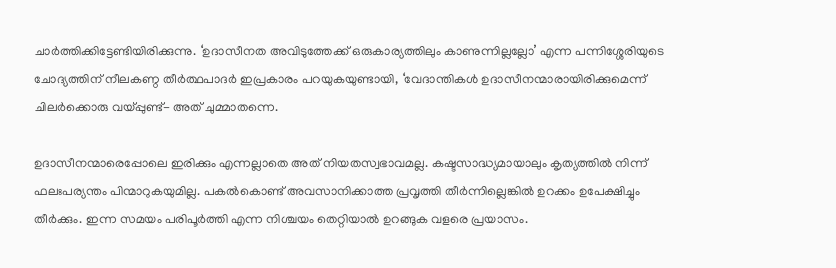ചാര്‍ത്തിക്കിട്ടേണ്ടിയിരിക്കുന്നു. ‘ഉദാസീനത അവിടുത്തേക്ക് ഒരുകാര്യത്തിലും കാണുന്നില്ലല്ലോ’ എന്ന പന്നിശ്ശേരിയുടെ ചോദ്യത്തിന് നീലകണ്ഠ തീര്‍ത്ഥപാദര്‍ ഇപ്രകാരം പറയുകയുണ്ടായി, ‘വേദാന്തികള്‍ ഉദാസീനന്മാരായിരിക്കുമെന്ന് ചിലര്‍ക്കൊരു വയ്‌പ്പുണ്ട്- അത് ചുമ്മാതന്നെ.

ഉദാസീനന്മാരെപ്പോലെ ഇരിക്കും എന്നല്ലാതെ അത് നിയതസ്വഭാവമല്ല. കഷ്ടസാദ്ധ്യമായാലും കൃത്യത്തില്‍ നിന്ന് ഫലഃപര്യന്തം പിന്മാറുകയുമില്ല. പകല്‍കൊണ്ട് അവസാനിക്കാത്ത പ്രവൃത്തി തീര്‍ന്നില്ലെങ്കില്‍ ഉറക്കം ഉപേക്ഷിച്ചും തീര്‍ക്കും. ഇന്ന സമയം പരിപൂര്‍ത്തി എന്ന നിശ്ചയം തെറ്റിയാല്‍ ഉറങ്ങുക വളരെ പ്രയാസം.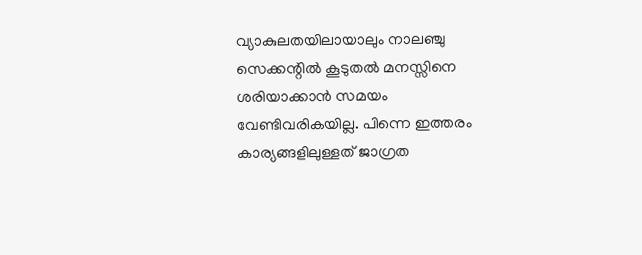വ്യാകുലതയിലായാലും നാലഞ്ചു സെക്കന്റില്‍ കൂടുതല്‍ മനസ്സിനെ ശരിയാക്കാന്‍ സമയം വേണ്ടിവരികയില്ല. പിന്നെ ഇത്തരം കാര്യങ്ങളിലുള്ളത് ജാഗ്രത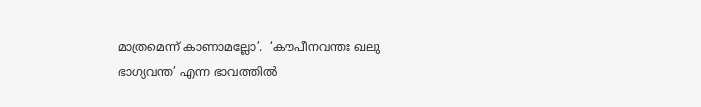മാത്രമെന്ന് കാണാമല്ലോ’.  ‘കൗപീനവന്തഃ ഖലു ഭാഗ്യവന്ത’ എന്ന ഭാവത്തില്‍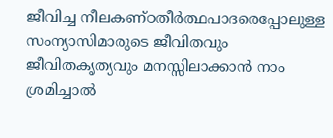ജീവിച്ച നീലകണ്ഠതീര്‍ത്ഥപാദരെപ്പോലുള്ള   സംന്യാസിമാരുടെ ജീവിതവും ജീവിതകൃത്യവും മനസ്സിലാക്കാന്‍ നാം ശ്രമിച്ചാല്‍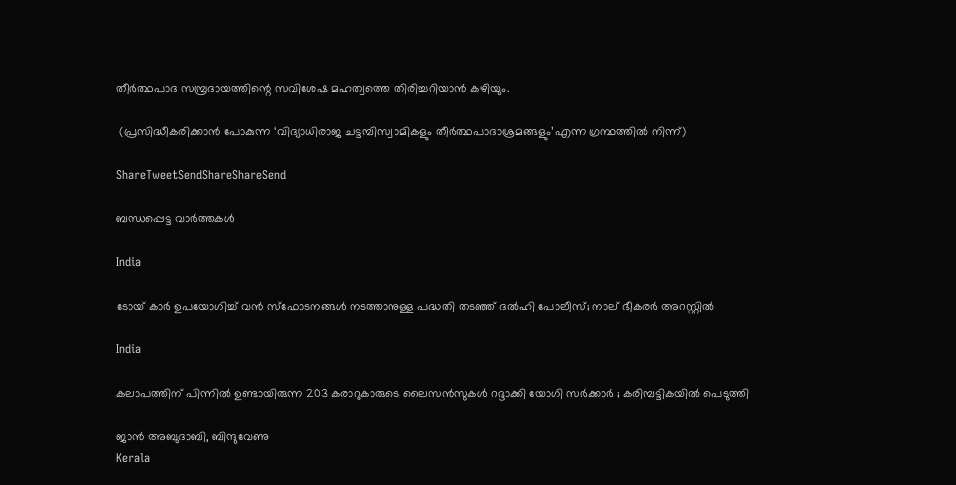തീര്‍ത്ഥപാദ സമ്പ്രദായത്തിന്റെ സവിശേഷ മഹത്വത്തെ തിരിച്ചറിയാന്‍ കഴിയും.

 (പ്രസിദ്ധീകരിക്കാന്‍ പോകുന്ന ‘വിദ്യാധിരാജ ചട്ടമ്പിസ്വാമികളും തീര്‍ത്ഥപാദാശ്രമങ്ങളും’എന്ന ഗ്രന്ഥത്തില്‍ നിന്ന്)

ShareTweetSendShareShareSend

ബന്ധപ്പെട്ട വാര്‍ത്തകള്‍

India

ടോയ് കാർ ഉപയോഗിച്ച് വൻ സ്ഫോടനങ്ങൾ നടത്താനുള്ള പദ്ധതി തടഞ്ഞ് ദൽഹി പോലീസ്; നാല് ഭീകരർ അറസ്റ്റിൽ

India

കലാപത്തിന് പിന്നിൽ ഉണ്ടായിരുന്ന 203 കരാറുകാരുടെ ലൈസൻസുകൾ റദ്ദാക്കി യോഗി സർക്കാർ ; കരിമ്പട്ടികയിൽ പെടുത്തി

ജാൻ അബുദാബി, ബിന്ദുവേണു
Kerala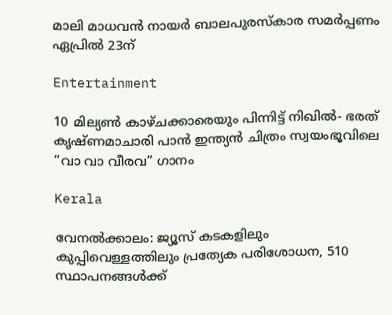മാലി മാധവൻ നായർ ബാലപുരസ്കാര സമർപ്പണം ഏപ്രിൽ 23ന്

Entertainment

10 മില്യൺ കാഴ്ചക്കാരെയും പിന്നിട്ട് നിഖിൽ- ഭരത് കൃഷ്ണമാചാരി പാൻ ഇന്ത്യൻ ചിത്രം സ്വയംഭൂവിലെ “വാ വാ വീരവ” ഗാനം

Kerala

വേനല്‍ക്കാലം: ജ്യൂസ് കടകളിലും കുപ്പിവെള്ളത്തിലും പ്രത്യേക പരിശോധന, 510 സ്ഥാപനങ്ങള്‍ക്ക്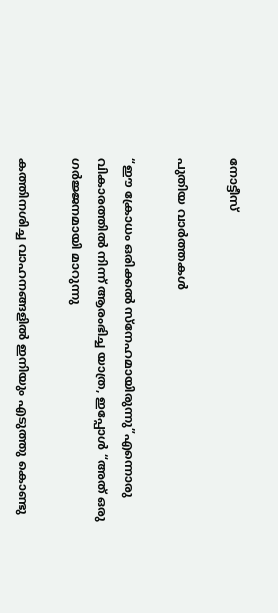നോട്ടീസ്

പുതിയ വാര്‍ത്തകള്‍

“ഈ ക്രോധം ഒരിക്കൽ സ്നേഹമായിരുന്നു”എന്നൊരു വികാരത്തിൽ നിന്ന് ആരംഭിച്ച യാത്ര, ഇപ്പോൾ “അത് ഒരു ഗർജ്ജനമായി മാറുന്നു

കത്തിനശിച്ച വാഹനങ്ങളില്‍ ഇനിയും എടുത്തു കൊണ്ടു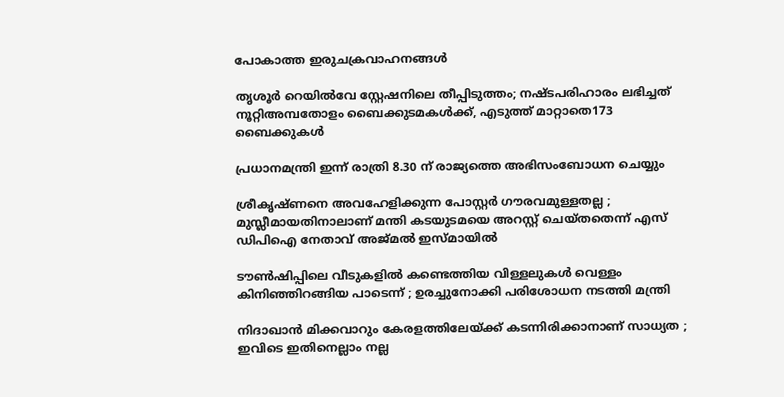പോകാത്ത ഇരുചക്രവാഹനങ്ങള്‍

തൃശൂര്‍ റെയില്‍വേ സ്റ്റേഷനിലെ തീപ്പിടുത്തം; നഷ്ടപരിഹാരം ലഭിച്ചത് നൂറ്റിഅമ്പതോളം ബൈക്കുടമകള്‍ക്ക്, എടുത്ത് മാറ്റാതെ173 ബൈക്കുകള്‍

പ്രധാനമന്ത്രി ഇന്ന് രാത്രി 8.30 ന് രാജ്യത്തെ അഭിസംബോധന ചെയ്യും

ശ്രീകൃഷ്ണനെ അവഹേളിക്കുന്ന പോസ്റ്റർ ഗൗരവമുള്ളതല്ല ; മുസ്ലീമായതിനാലാണ് മന്തി കടയുടമയെ അറസ്റ്റ് ചെയ്തതെന്ന് എസ് ഡിപിഐ നേതാവ് അജ്മൽ ഇസ്മായിൽ

ടൗണ്‍ഷിപ്പിലെ വീടുകളില്‍ കണ്ടെത്തിയ വിള്ളലുകൾ വെള്ളം കിനിഞ്ഞിറങ്ങിയ പാടെന്ന് ; ഉരച്ചുനോക്കി പരിശോധന നടത്തി മന്ത്രി

നിദാഖാൻ മിക്കവാറും കേരളത്തിലേയ്‌ക്ക് കടന്നിരിക്കാനാണ് സാധ്യത ; ഇവിടെ ഇതിനെല്ലാം നല്ല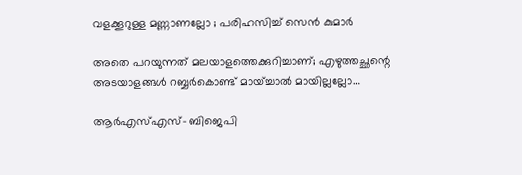വളക്കൂറുള്ള മണ്ണാണല്ലോ ; പരിഹസിച്ച് സെൻ കുമാർ

അതെ പറയുന്നത് മലയാളത്തെക്കുറിച്ചാണ്; എഴുത്തച്ഛന്റെ അടയാളങ്ങൾ റബ്ബർകൊണ്ട് മായ്ച്ചാൽ മായില്ലല്ലോ…

ആർഎസ്എസ്- ബിജെപി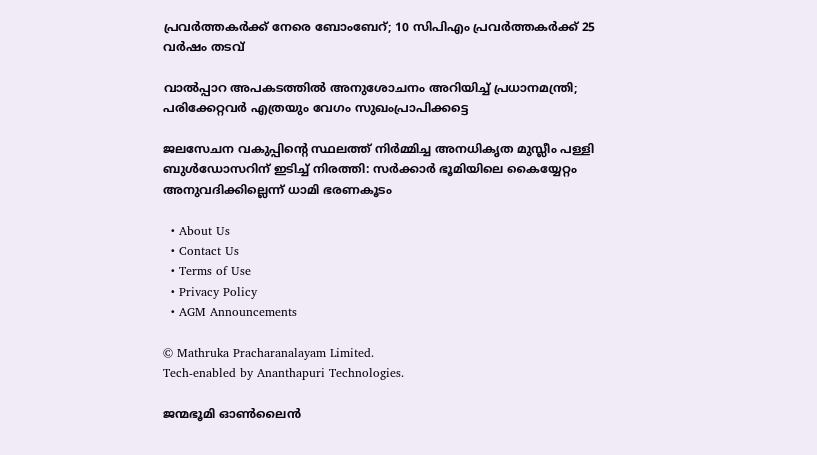പ്രവർത്തകർക്ക് നേരെ ബോംബേറ്; 10 സിപിഎം പ്രവർത്തകർക്ക് 25 വർഷം തടവ്

വാൽപ്പാറ അപകടത്തിൽ അനുശോചനം അറിയിച്ച് പ്രധാനമന്ത്രി; പരിക്കേറ്റവർ എത്രയും വേഗം സുഖംപ്രാപിക്കട്ടെ

ജലസേചന വകുപ്പിന്റെ സ്ഥലത്ത് നിർമ്മിച്ച അനധികൃത മുസ്ലീം പള്ളി ബുൾഡോസറിന് ഇടിച്ച് നിരത്തി: സർക്കാർ ഭൂമിയിലെ കൈയ്യേറ്റം അനുവദിക്കില്ലെന്ന് ധാമി ഭരണകൂടം

  • About Us
  • Contact Us
  • Terms of Use
  • Privacy Policy
  • AGM Announcements

© Mathruka Pracharanalayam Limited.
Tech-enabled by Ananthapuri Technologies.

ജന്മഭൂമി ഓണ്‍ലൈന്‍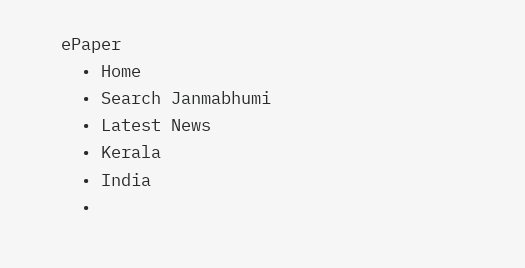ePaper
  • Home
  • Search Janmabhumi
  • Latest News
  • Kerala
  • India
  •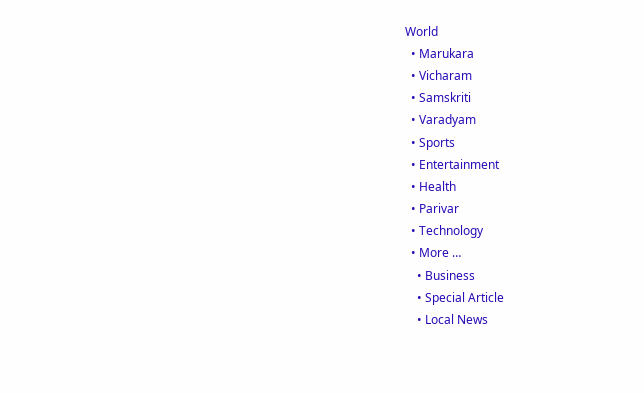World
  • Marukara
  • Vicharam
  • Samskriti
  • Varadyam
  • Sports
  • Entertainment
  • Health
  • Parivar
  • Technology
  • More …
    • Business
    • Special Article
    • Local News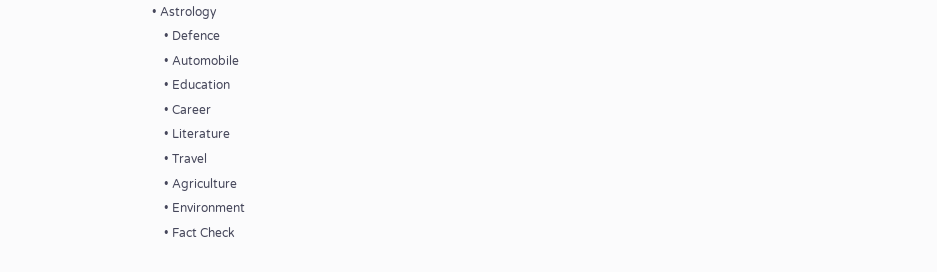• Astrology
    • Defence
    • Automobile
    • Education
    • Career
    • Literature
    • Travel
    • Agriculture
    • Environment
    • Fact Check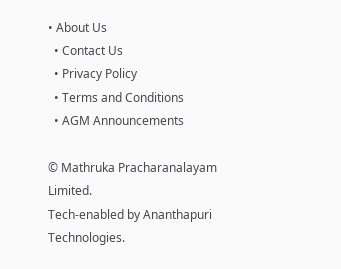• About Us
  • Contact Us
  • Privacy Policy
  • Terms and Conditions
  • AGM Announcements

© Mathruka Pracharanalayam Limited.
Tech-enabled by Ananthapuri Technologies.